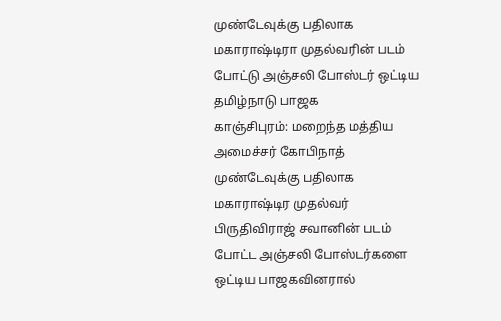முண்டேவுக்கு பதிலாக மகாராஷ்டிரா முதல்வரின் படம் போட்டு அஞ்சலி போஸ்டர் ஒட்டிய தமிழ்நாடு பாஜக
காஞ்சிபுரம்: மறைந்த மத்திய அமைச்சர் கோபிநாத் முண்டேவுக்கு பதிலாக மகாராஷ்டிர முதல்வர் பிருதிவிராஜ் சவானின் படம் போட்ட அஞ்சலி போஸ்டர்களை ஒட்டிய பாஜகவினரால்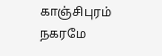காஞ்சிபுரம் நகரமே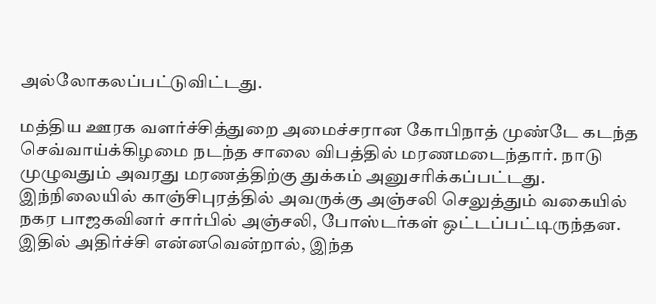அல்லோகலப்பட்டுவிட்டது.

மத்திய ஊரக வளர்ச்சித்துறை அமைச்சரான கோபிநாத் முண்டே கடந்த செவ்வாய்க்கிழமை நடந்த சாலை விபத்தில் மரணமடைந்தார். நாடு முழுவதும் அவரது மரணத்திற்கு துக்கம் அனுசரிக்கப்பட்டது. இந்நிலையில் காஞ்சிபுரத்தில் அவருக்கு அஞ்சலி செலுத்தும் வகையில் நகர பாஜகவினர் சார்பில் அஞ்சலி, போஸ்டர்கள் ஒட்டப்பட்டிருந்தன. இதில் அதிர்ச்சி என்னவென்றால், இந்த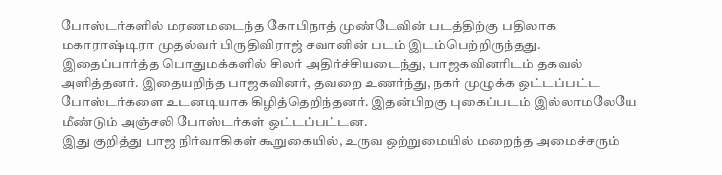போஸ்டர்களில் மரணமடைந்த கோபிநாத் முண்டேவின் படத்திற்கு பதிலாக மகாராஷ்டிரா முதல்வர் பிருதிவிராஜ் சவானின் படம் இடம்பெற்றிருந்தது.
இதைப்பார்த்த பொதுமக்களில் சிலர் அதிர்ச்சியடைந்து, பாஜகவினரிடம் தகவல் அளித்தனர். இதையறிந்த பாஜகவினர், தவறை உணர்ந்து, நகர் முழுக்க ஒட்டப்பட்ட போஸ்டர்களை உடனடியாக கிழித்தெறிந்தனர். இதன்பிறகு புகைப்படம் இல்லாமலேயே மீண்டும் அஞ்சலி போஸ்டர்கள் ஒட்டப்பட்டன.
இது குறித்து பாஜ நிர்வாகிகள் கூறுகையில், உருவ ஒற்றுமையில் மறைந்த அமைச்சரும்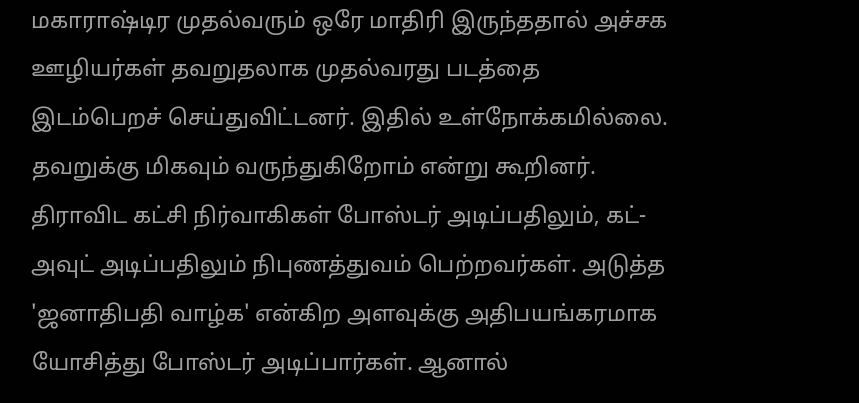மகாராஷ்டிர முதல்வரும் ஒரே மாதிரி இருந்ததால் அச்சக ஊழியர்கள் தவறுதலாக முதல்வரது படத்தை இடம்பெறச் செய்துவிட்டனர். இதில் உள்நோக்கமில்லை. தவறுக்கு மிகவும் வருந்துகிறோம் என்று கூறினர். திராவிட கட்சி நிர்வாகிகள் போஸ்டர் அடிப்பதிலும், கட்-அவுட் அடிப்பதிலும் நிபுணத்துவம் பெற்றவர்கள். அடுத்த 'ஜனாதிபதி வாழ்க' என்கிற அளவுக்கு அதிபயங்கரமாக யோசித்து போஸ்டர் அடிப்பார்கள். ஆனால்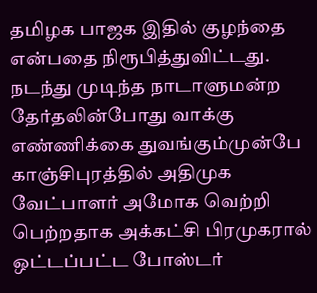தமிழக பாஜக இதில் குழந்தை என்பதை நிரூபித்துவிட்டது.
நடந்து முடிந்த நாடாளுமன்ற தேர்தலின்போது வாக்கு எண்ணிக்கை துவங்கும்முன்பே காஞ்சிபுரத்தில் அதிமுக வேட்பாளர் அமோக வெற்றி பெற்றதாக அக்கட்சி பிரமுகரால் ஒட்டப்பட்ட போஸ்டர்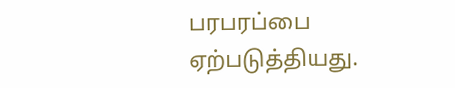பரபரப்பை ஏற்படுத்தியது.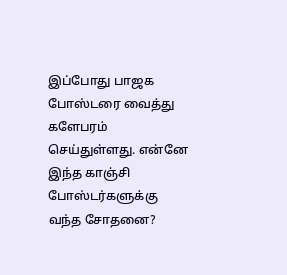இப்போது பாஜக போஸ்டரை வைத்து களேபரம் செய்துள்ளது. என்னே இந்த காஞ்சி போஸ்டர்களுக்கு வந்த சோதனை?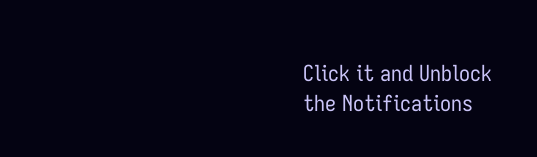Click it and Unblock the Notifications